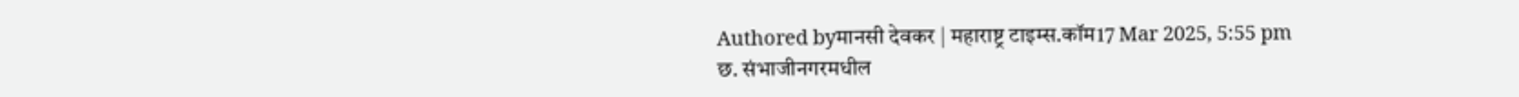Authored byमानसी देवकर | महाराष्ट्र टाइम्स.कॉम17 Mar 2025, 5:55 pm
छ. संभाजीनगरमधील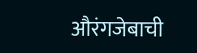औरंगजेबाची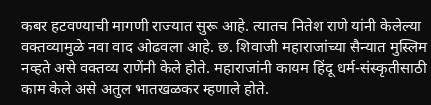कबर हटवण्याची मागणी राज्यात सुरू आहे. त्यातच नितेश राणे यांनी केलेल्या वक्तव्यामुळे नवा वाद ओढवला आहे. छ. शिवाजी महाराजांच्या सैन्यात मुस्लिम नव्हते असे वक्तव्य राणेंनी केले होते. महाराजांनी कायम हिंदू धर्म-संस्कृतीसाठी काम केले असे अतुल भातखळकर म्हणाले होते.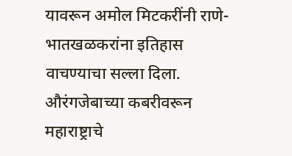यावरून अमोल मिटकरींनी राणे-भातखळकरांना इतिहास वाचण्याचा सल्ला दिला. औरंगजेबाच्या कबरीवरून महाराष्ट्राचे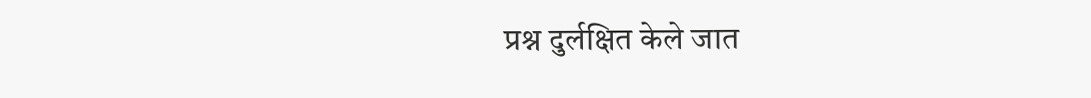प्रश्न दुर्लक्षित केले जात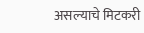असल्याचे मिटकरी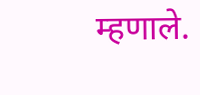म्हणाले.